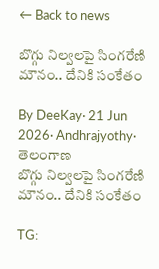← Back to news

బొగ్గు నిల్వలపై సింగరేణి మౌనం.. దేనికి సంకేతం

By DeeKay· 21 Jun 2026· Andhrajyothy· తెలంగాణ
బొగ్గు నిల్వలపై సింగరేణి మౌనం.. దేనికి సంకేతం

TG: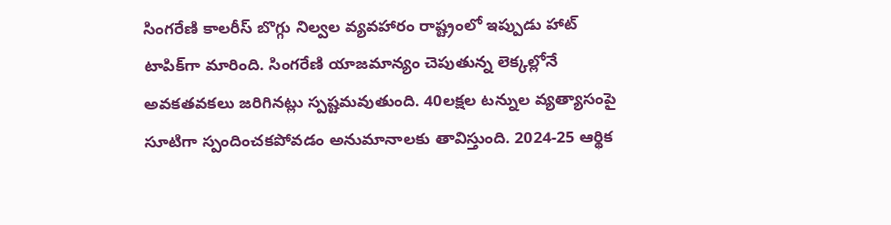సింగరేణి కాలరీస్‌ బొగ్గు నిల్వల వ్యవహారం రాష్ట్రంలో ఇప్పుడు హాట్ టాపిక్‌గా మారింది. సింగరేణి యాజమాన్యం చెపుతున్న లెక్కల్లోనే అవకతవకలు జరిగినట్లు స్పష్టమవుతుంది. 40లక్షల టన్నుల వ్యత్యాసంపై సూటిగా స్పందించకపోవడం అనుమానాలకు తావిస్తుంది. 2024-25 ఆర్థిక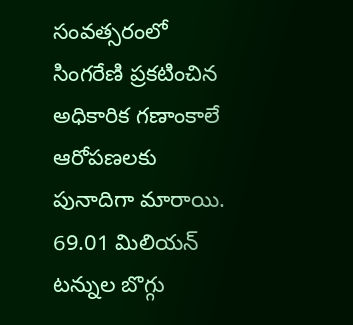సంవత్సరంలో సింగరేణి ప్రకటించిన అధికారిక గణాంకాలే ఆరోపణలకు పునాదిగా మారాయి. 69.01 మిలియన్‌ టన్నుల బొగ్గు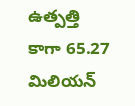ఉత్పత్తి కాగా 65.27 మిలియన్‌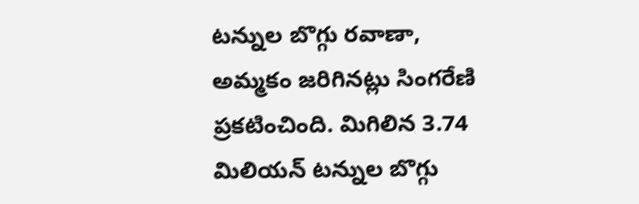టన్నుల బొగ్గు రవాణా, అమ్మకం జరిగినట్లు సింగరేణి ప్రకటించింది. మిగిలిన 3.74 మిలియన్‌ టన్నుల బొగ్గు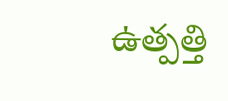ఉత్పత్తి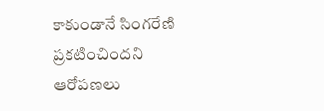కాకుండానే సింగరేణి ప్రకటించిందని ఆరోపణలు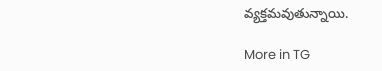వ్యక్తమవుతున్నాయి.

More in TG